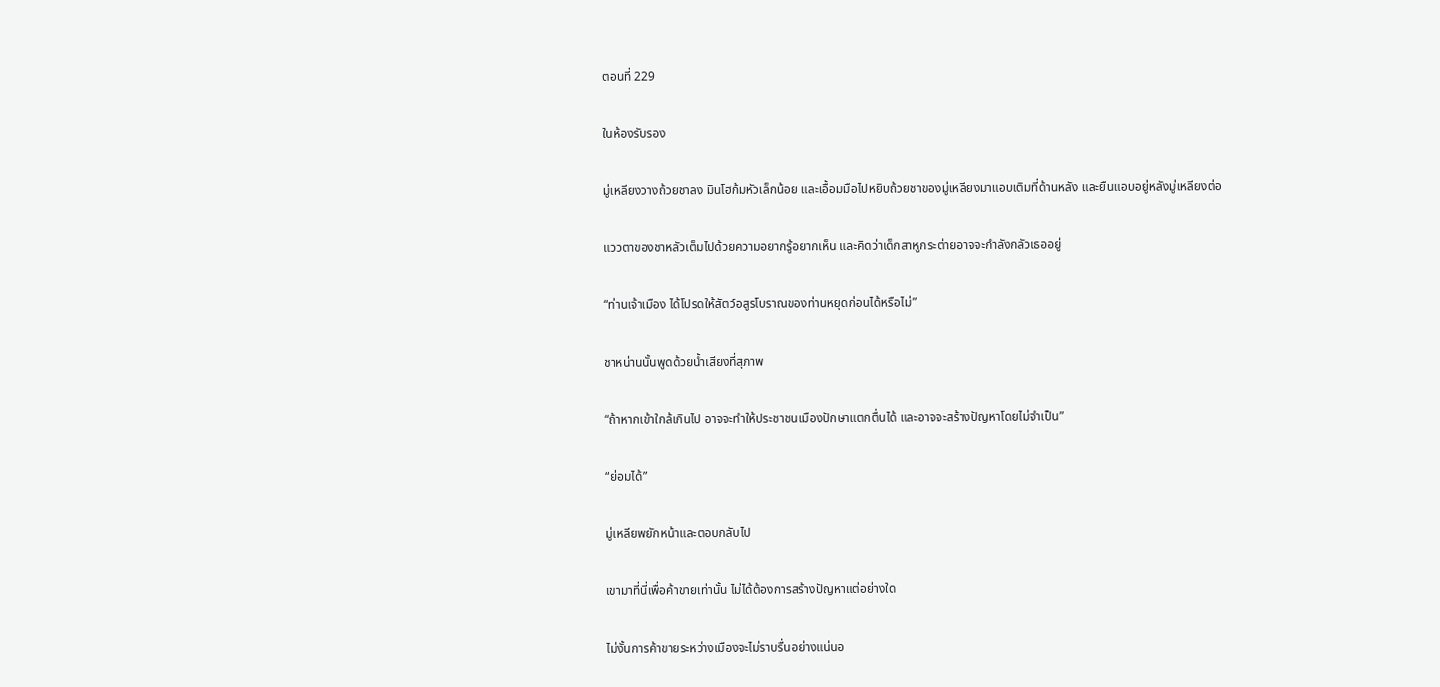ตอนที่ 229

ในห้องรับรอง

มู่เหลียงวางถ้วยชาลง มินโฮก้มหัวเล็กน้อย และเอื้อมมือไปหยิบถ้วยชาของมู่เหลียงมาแอบเติมที่ด้านหลัง และยืนแอบอยู่หลังมู่เหลียงต่อ

แววตาของชาหลัวเต็มไปด้วยความอยากรู้อยากเห็น และคิดว่าเด็กสาหูกระต่ายอาจจะกำลังกลัวเธออยู่

“ท่านเจ้าเมือง ได้โปรดให้สัตว์อสูรโบราณของท่านหยุดก่อนได้หรือไม่”

ชาหน่านนั้นพูดด้วยน้ำเสียงที่สุภาพ

“ถ้าหากเข้าใกล้เกินไป อาจจะทำให้ประชาชนเมืองปักษาแตกตื่นได้ และอาจจะสร้างปัญหาโดยไม่จำเป็น”

“ย่อมได้”

มู่เหลียพยักหน้าและตอบกลับไป

เขามาที่นี่เพื่อค้าขายเท่านั้น ไม่ได้ต้องการสร้างปัญหาแต่อย่างใด

ไม่งั้นการค้าขายระหว่างเมืองจะไม่ราบรื่นอย่างแน่นอ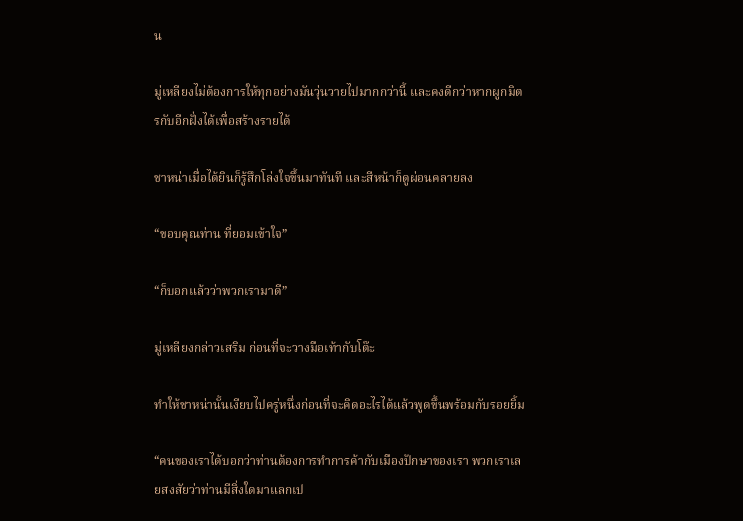น

มู่เหลียงไม่ต้องการให้ทุกอย่างมันวุ่นวายไปมากกว่านี้ และคงดีกว่าหากผูกมิตรกับอีกฝั่งได้เพื่อสร้างรายได้

ชาหน่าเมื่อได้ยินก็รู้สึกโล่งใจขึ้นมาทันที และสีหน้าก็ดูผ่อนคลายลง

“ขอบคุณท่าน ที่ยอมเข้าใจ”

“ก็บอกแล้วว่าพวกเรามาดี”

มู่เหลียงกล่าวเสริม ก่อนที่จะวางมือเท้ากับโต๊ะ

ทำให้ชาหน่านั้นเงียบไปครู่หนึ่งก่อนที่จะคิดอะไรได้แล้วพูดขึ้นพร้อมกับรอยยิ้ม

“คนของเราได้บอกว่าท่านต้องการทำการค้ากับเมืองปักษาของเรา พวกเราเลยสงสัยว่าท่านมีสิ่งใดมาแลกเป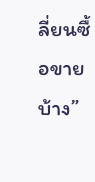ลี่ยนซื้อขายบ้าง”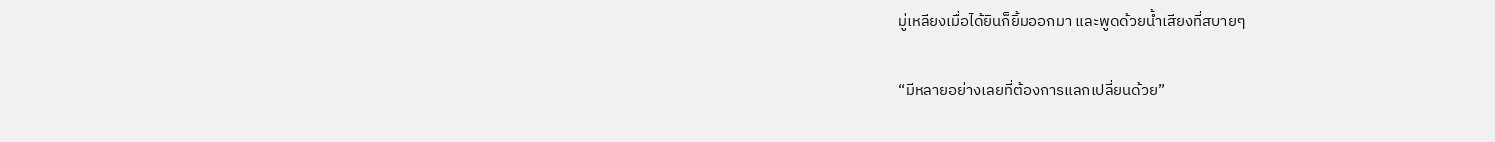มู่เหลียงเมื่อได้ยินก็ยิ้มออกมา และพูดด้วยน้ำเสียงที่สบายๆ

“มีหลายอย่างเลยที่ต้องการแลกเปลี่ยนด้วย”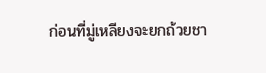ก่อนที่มู่เหลียงจะยกถ้วยชา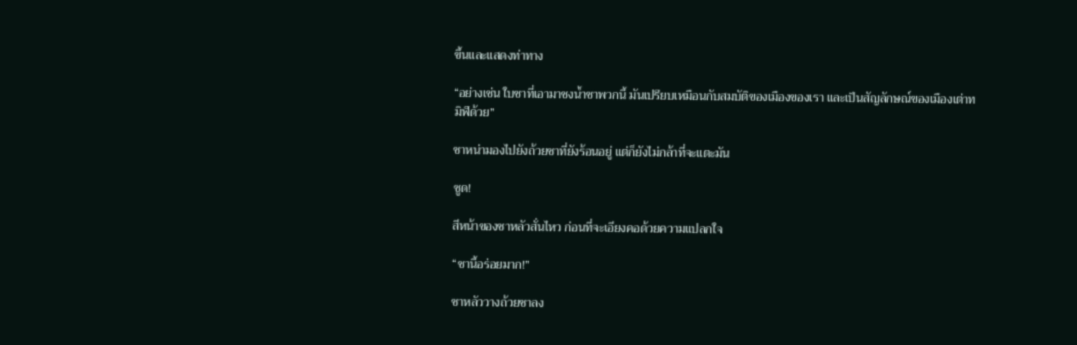ขึ้นและแสดงท่าทาง

“อย่างเช่น ใบชาที่เอามาชงน้ำชาพวกนี้ มันเปรียบเหมือนกับสมบัติของเมืองของเรา และเป็นสัญลักษณ์ของเมืองเต่าทมิฬด้วย”

ชาหน่ามองไปยังถ้วยชาที่ยังร้อนอยู่ แต่ก็ยังไม่กล้าที่จะแตะมัน

ซูด!

สีหน้าของชาหลัวสั่นไหว ก่อนที่จะเอียงคอด้วยความแปลกใจ

“ชานี้อร่อยมาก!”

ชาหลัววางถ้วยชาลง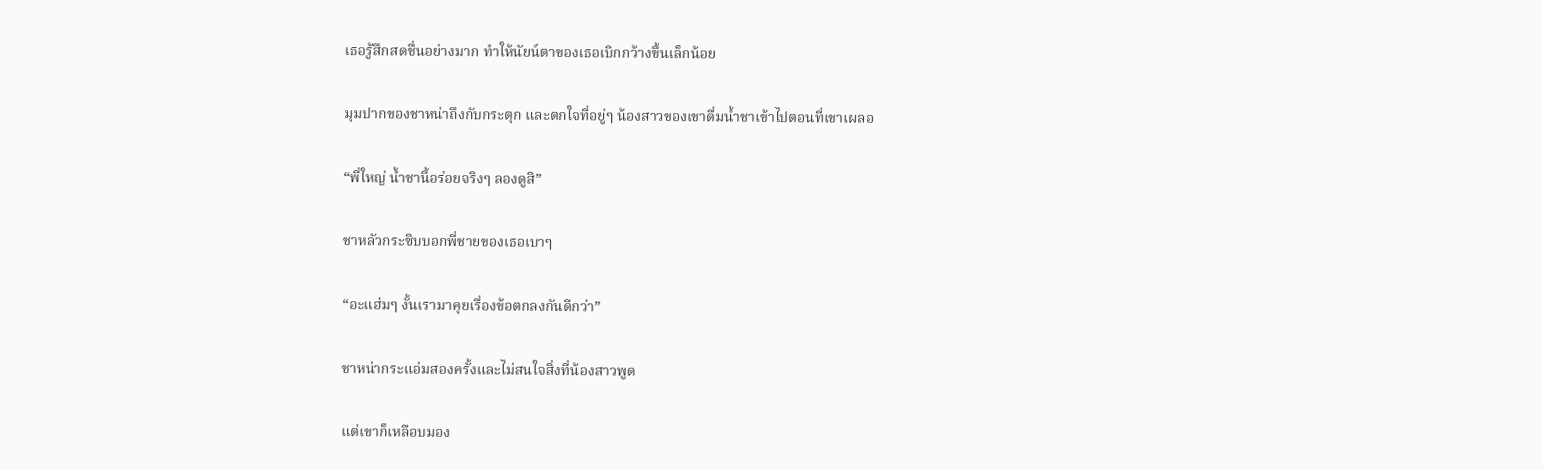เธอรู้สึกสดชื่นอย่างมาก ทำให้นัยน์ตาของเธอเบิกกว้างขึ้นเล็กน้อย

มุมปากของชาหน่าถึงกับกระตุก และตกใจที่อยู่ๆ น้องสาวของเขาดื่มน้ำชาเข้าไปตอนที่เขาเผลอ

“พี่ใหญ่ น้ำชานี้อร่อยจริงๆ ลองดูสิ”

ชาหลัวกระซิบบอกพี่ชายของเธอเบาๆ

“อะแฮ่มๆ งั้นเรามาคุยเรื่องข้อตกลงกันดีกว่า”

ชาหน่ากระแอ่มสองครั้งและไม่สนใจสิ่งที่น้องสาวพูด

แต่เขาก็เหลือบมอง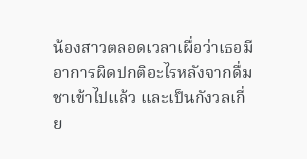น้องสาวตลอดเวลาเผื่อว่าเธอมีอาการผิดปกติอะไรหลังจากดื่มชาเข้าไปแล้ว และเป็นกังวลเกี่ย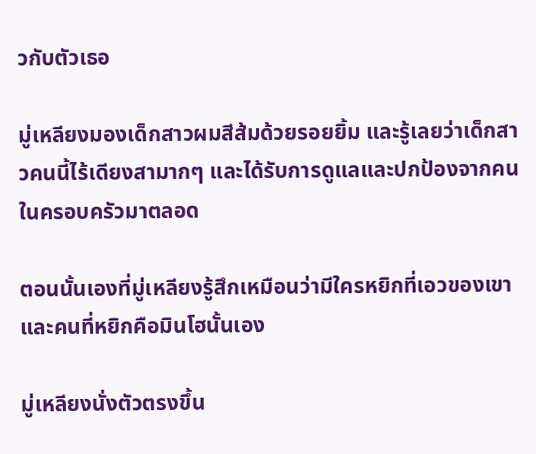วกับตัวเธอ

มู่เหลียงมองเด็กสาวผมสีส้มด้วยรอยยิ้ม และรู้เลยว่าเด็กสาวคนนี้ไร้เดียงสามากๆ และได้รับการดูแลและปกป้องจากคนในครอบครัวมาตลอด

ตอนนั้นเองที่มู่เหลียงรู้สึกเหมือนว่ามีใครหยิกที่เอวของเขา และคนที่หยิกคือมินโฮนั้นเอง

มู่เหลียงนั่งตัวตรงขึ้น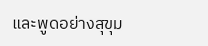และพูดอย่างสุขุม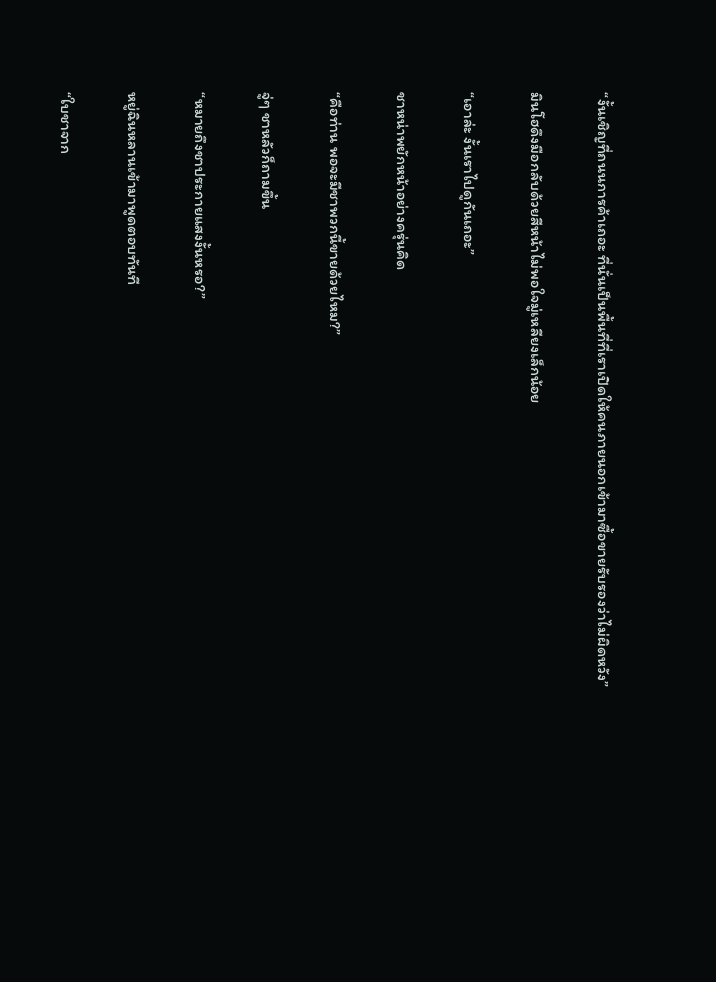“งั้นเชิญที่ถนนการค้าเถอะ ที่นั่นเป็นพื้นที่ที่เราเปิดให้คนภายนอกเข้ามาซื้อขายรับรองว่าไม่ผิดหวัง”

มินโฮดึงมือกลับด้วยสีหน้าไม่พอใจมู่เหลียงเล็กน้อย

“เอาล่ะ งั้นเราไปดูกันเถอะ”

ชาหน่าพยักหน้าอย่างครุ่นคิด

“คือท่าน พอจะมีชาพวกนี้ขายด้วยไหม?”

จู่ๆ ชาหลัวก็ถามขึ้น

“หมายถึงชาประกายแสงงั้นหรอ?”

หยู่ฉินหลานเข้ามาพูดตอบทันที

“ใบชาจาก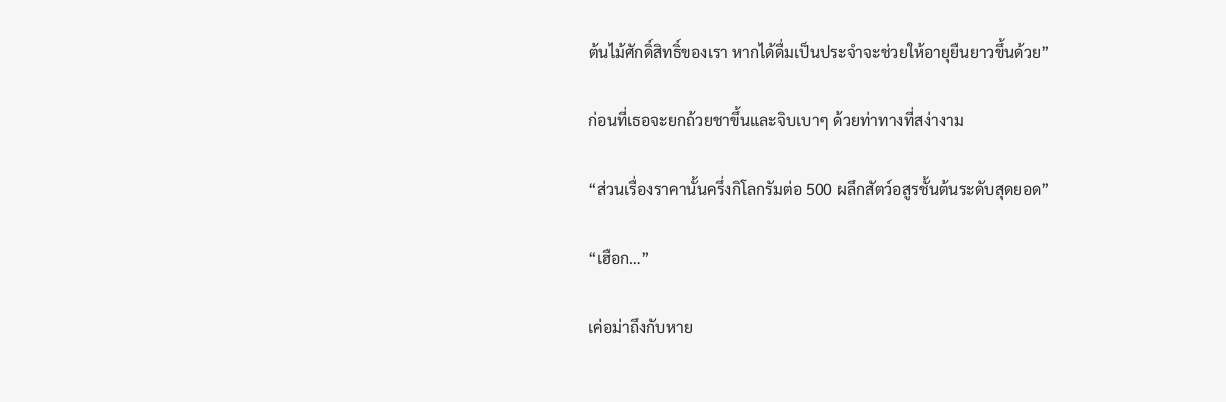ต้นไม้ศักดิ์สิทธิ์ของเรา หากได้ดื่มเป็นประจำจะช่วยให้อายุยืนยาวขึ้นด้วย”

ก่อนที่เธอจะยกถ้วยชาขึ้นและจิบเบาๆ ด้วยท่าทางที่สง่างาม

“ส่วนเรื่องราคานั้นครึ่งกิโลกรัมต่อ 500 ผลึกสัตว์อสูรชั้นต้นระดับสุดยอด”

“เฮือก…”

เค่อม่าถึงกับหาย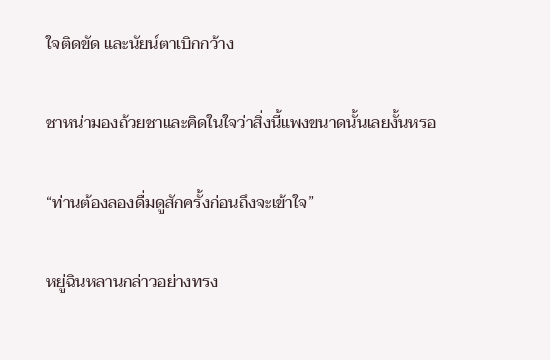ใจติดขัด และนัยน์ตาเบิกกว้าง

ชาหน่ามองถ้วยชาและคิดในใจว่าสิ่งนี้แพงขนาดนั้นเลยงั้นหรอ

“ท่านต้องลองดื่มดูสักครั้งก่อนถึงจะเข้าใจ”

หยู่ฉินหลานกล่าวอย่างทรง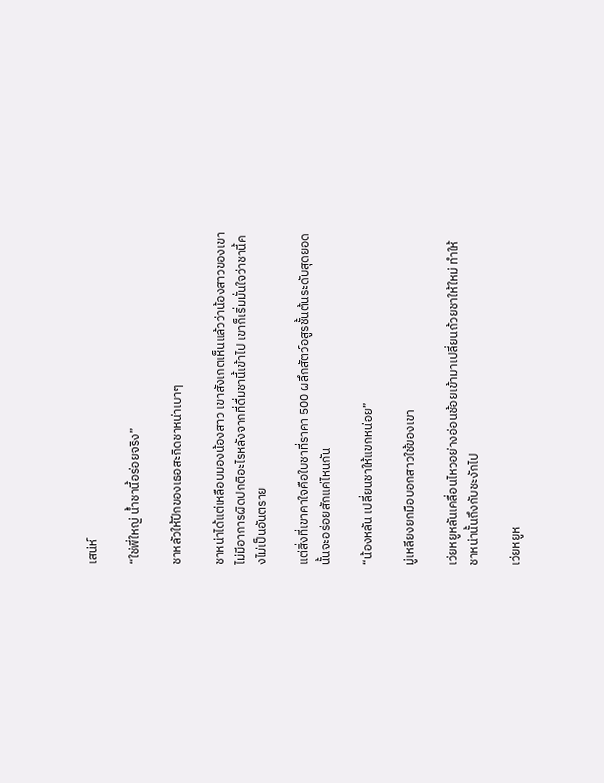เสน่ห์

“ใช่พี่ใหญ่ น้ำชานี้อร่อยจริง”

ชาหลัวให้ปีกของเธอสะกิดชาหน่าเบาๆ

ชาหน่าได้แต่เหลือบมองน้องสาว เขาสังเกตเห็นแล้วว่าน้องสาวของเขาไม่มีอาการผิดปกติอะไรหลังจากที่ดื่มชานี้เข้าไป เขาก็เริ่มมั่นใจว่าชานี้คงไม่เป็นอันตราย

แต่สิ่งที่เขาคาใจคือใบชาที่ราคา 500 ผลึกสัตว์อสูรชั้นต้นระดับสุดยอดนั้นจะอร่อยสักแค่ไหนกัน

“น้องหลัน เปลี่ยนชาให้แขกหน่อย”

มู่เหลียงยกมือบอกสาวใช้ของเขา

เว่ยหยูหลันเคลื่อนไหวอย่างอ่อนช้อยเข้ามาเปลี่ยนถ้วยชาให้ใหม่ ทำให้ชาหน่านั้นถึงกับชะงักไป

เว่ยหยูห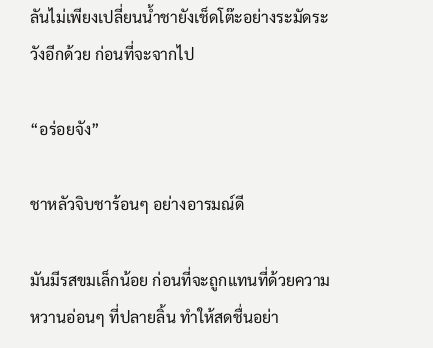ลันไม่เพียงเปลี่ยนน้ำชายังเช็ดโต๊ะอย่างระมัดระวังอีกด้วย ก่อนที่จะจากไป

“อร่อยจัง”

ชาหลัวจิบชาร้อนๆ อย่างอารมณ์ดี

มันมีรสขมเล็กน้อย ก่อนที่จะถูกแทนที่ด้วยความหวานอ่อนๆ ที่ปลายลิ้น ทำให้สดชื่นอย่า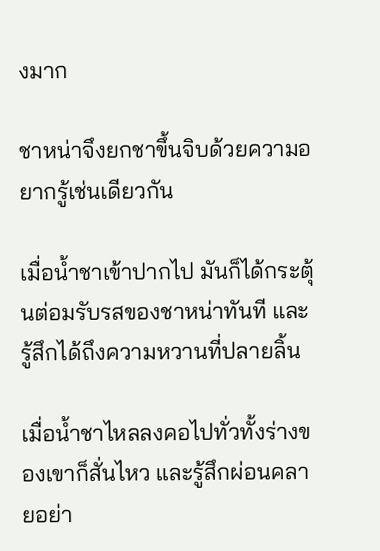งมาก

ชาหน่าจึงยกชาขึ้นจิบด้วยความอยากรู้เช่นเดียวกัน

เมื่อน้ำชาเข้าปากไป มันก็ได้กระตุ้นต่อมรับรสของชาหน่าทันที และรู้สึกได้ถึงความหวานที่ปลายลิ้น

เมื่อน้ำชาไหลลงคอไปทั่วทั้งร่างของเขาก็สั่นไหว และรู้สึกผ่อนคลายอย่า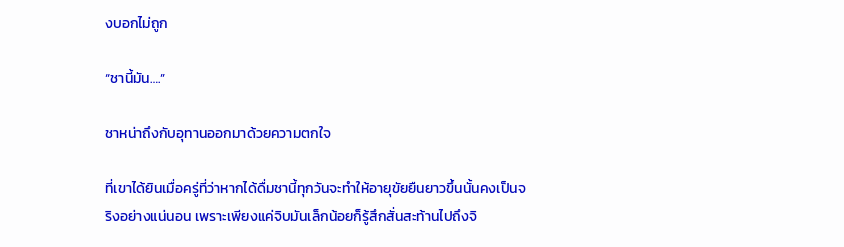งบอกไม่ถูก

“ชานี้มัน….”

ชาหน่าถึงกับอุทานออกมาด้วยความตกใจ

ที่เขาได้ยินเมื่อครู่ที่ว่าหากได้ดื่มชานี้ทุกวันจะทำให้อายุขัยยืนยาวขึ้นนั้นคงเป็นจริงอย่างแน่นอน เพราะเพียงแค่จิบมันเล็กน้อยก็รู้สึกสั่นสะท้านไปถึงจิ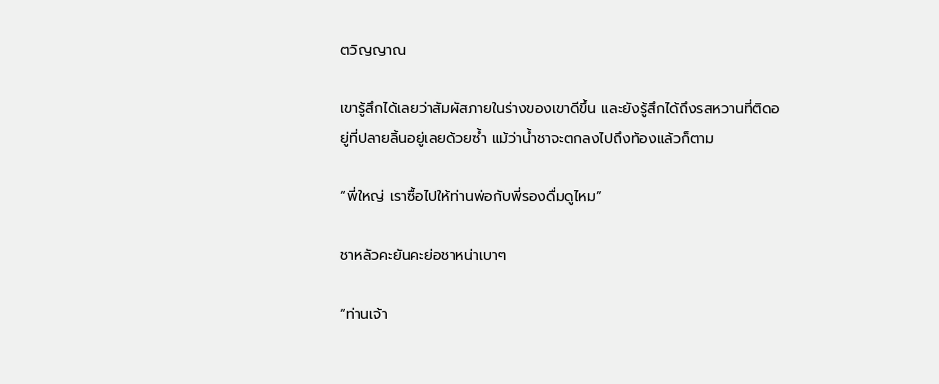ตวิญญาณ

เขารู้สึกได้เลยว่าสัมผัสภายในร่างของเขาดีขึ้น และยังรู้สึกได้ถึงรสหวานที่ติดอยู่ที่ปลายลิ้นอยู่เลยด้วยซ้ำ แม้ว่าน้ำชาจะตกลงไปถึงท้องแล้วก็ตาม

“พี่ใหญ่ เราซื้อไปให้ท่านพ่อกับพี่รองดื่มดูไหม”

ชาหลัวคะยันคะย่อชาหน่าเบาๆ

“ท่านเจ้า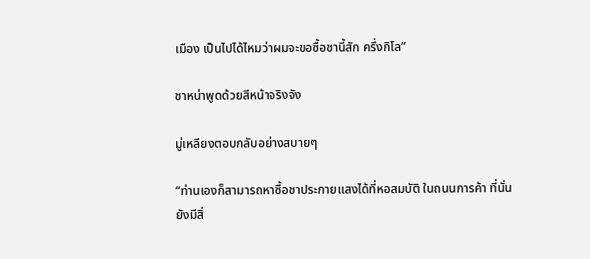เมือง เป็นไปได้ไหมว่าผมจะขอซื้อชานี้สัก ครึ่งกิโล”

ชาหน่าพูดด้วยสีหน้าจริงจัง

มู่เหลียงตอบกลับอย่างสบายๆ

“ท่านเองก็สามารถหาซื้อชาประกายแสงได้ที่หอสมบัติ ในถนนการค้า ที่นั่นยังมีสิ่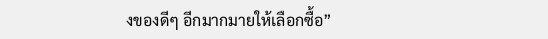งของดีๆ อีกมากมายให้เลือกซื้อ”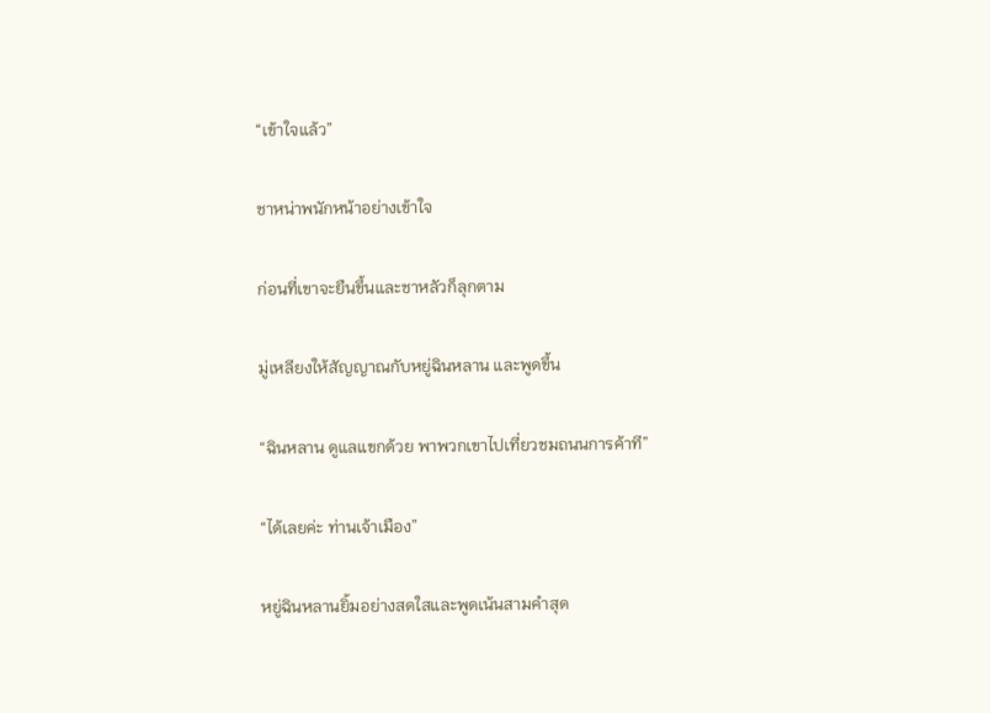“เข้าใจแล้ว”

ชาหน่าพนักหน้าอย่างเข้าใจ

ก่อนที่เขาจะยืนขึ้นและชาหลัวก็ลุกตาม

มู่เหลียงให้สัญญาณกับหยู่ฉินหลาน และพูดขึ้น

“ฉินหลาน ดูแลแขกด้วย พาพวกเขาไปเที่ยวชมถนนการค้าที”

“ได้เลยค่ะ ท่านเจ้าเมือง”

หยู่ฉินหลานยิ้มอย่างสดใสและพูดเน้นสามคำสุด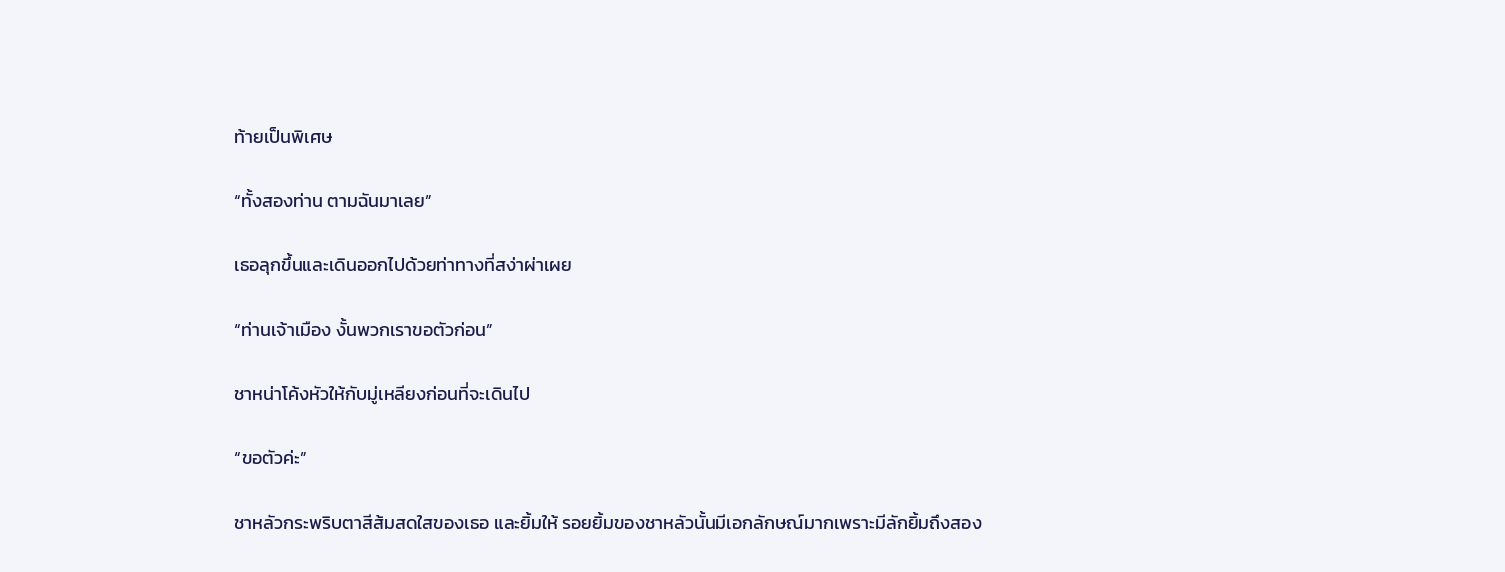ท้ายเป็นพิเศษ

“ทั้งสองท่าน ตามฉันมาเลย”

เธอลุกขึ้นและเดินออกไปด้วยท่าทางที่สง่าผ่าเผย

“ท่านเจ้าเมือง งั้นพวกเราขอตัวก่อน”

ชาหน่าโค้งหัวให้กับมู่เหลียงก่อนที่จะเดินไป

“ขอตัวค่ะ”

ชาหลัวกระพริบตาสีส้มสดใสของเธอ และยิ้มให้ รอยยิ้มของชาหลัวนั้นมีเอกลักษณ์มากเพราะมีลักยิ้มถึงสอง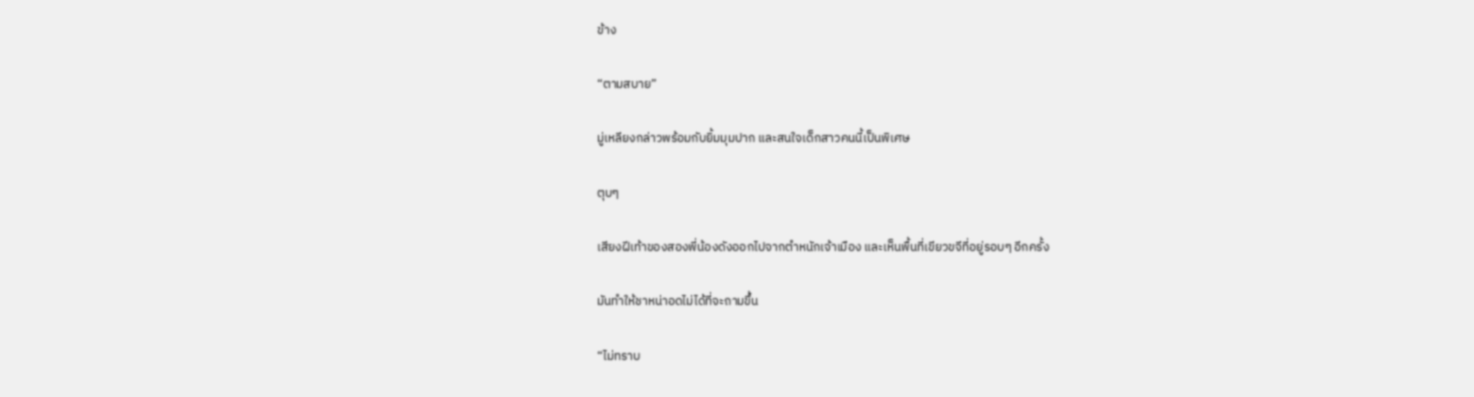ข้าง

“ตามสบาย”

มู่เหลียงกล่าวพร้อมกับยิ้มมุมปาก และสนใจเด็กสาวคนนี้เป็นพิเศษ

ตุบๆ

เสียงฝีเท้าของสองพี่น้องดังออกไปจากตำหนักเจ้าเมือง และเห็นพื้นที่เขียวขจีที่อยู่รอบๆ อีกครั้ง

มันทำให้ชาหน่าอดไม่ได้ที่จะถามขึ้น

“ไม่ทราบ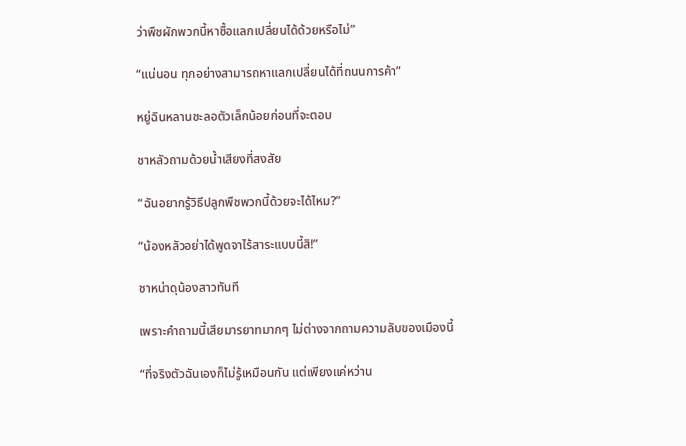ว่าพืชผักพวกนี้หาซื้อแลกเปลี่ยนได้ด้วยหรือไม่”

“แน่นอน ทุกอย่างสามารถหาแลกเปลี่ยนได้ที่ถนนการค้า”

หยู่ฉินหลานชะลอตัวเล็กน้อยก่อนที่จะตอบ

ชาหลัวถามด้วยน้ำเสียงที่สงสัย

“ฉันอยากรู้วิธีปลูกพืชพวกนี้ด้วยจะได้ไหม?”

“น้องหลัวอย่าได้พูดจาไร้สาระแบบนี้สิ!”

ชาหน่าดุน้องสาวทันที

เพราะคำถามนี้เสียมารยาทมากๆ ไม่ต่างจากถามความลับของเมืองนี้

“ที่จริงตัวฉันเองก็ไม่รู้เหมือนกัน แต่เพียงแค่หว่าน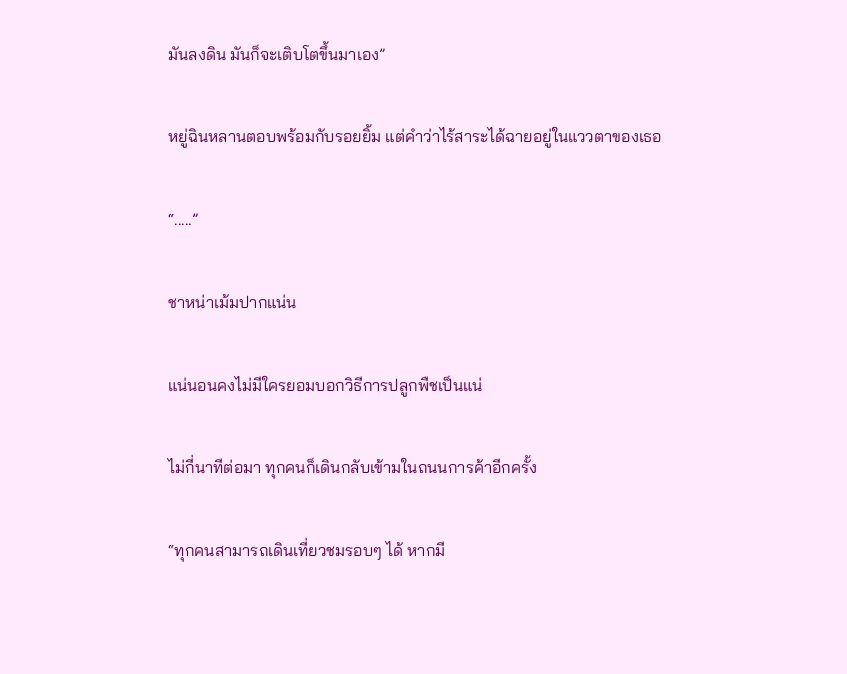มันลงดิน มันก็จะเติบโตขึ้นมาเอง”

หยู่ฉินหลานตอบพร้อมกับรอยยิ้ม แต่คำว่าไร้สาระได้ฉายอยู่ในแววตาของเธอ

“.....”

ชาหน่าเม้มปากแน่น

แน่นอนคงไม่มีใครยอมบอกวิธีการปลูกพืชเป็นแน่

ไม่กี่นาทีต่อมา ทุกคนก็เดินกลับเข้ามในถนนการค้าอีกครั้ง

“ทุกคนสามารถเดินเที่ยวชมรอบๆ ได้ หากมี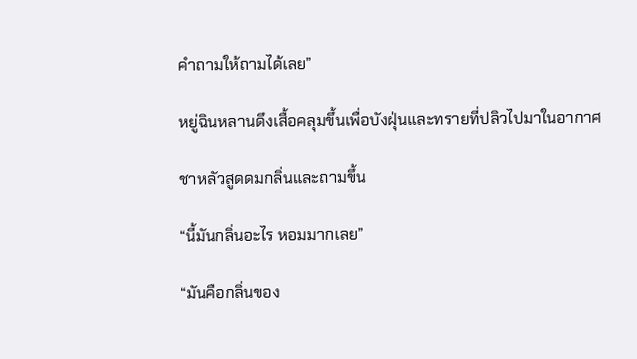คำถามให้ถามได้เลย”

หยู่ฉินหลานดึงเสื้อคลุมขึ้นเพื่อบังฝุ่นและทรายที่ปลิวไปมาในอากาศ

ชาหลัวสูดดมกลิ่นและถามขึ้น

“นี้มันกลิ่นอะไร หอมมากเลย”

“มันคือกลิ่นของ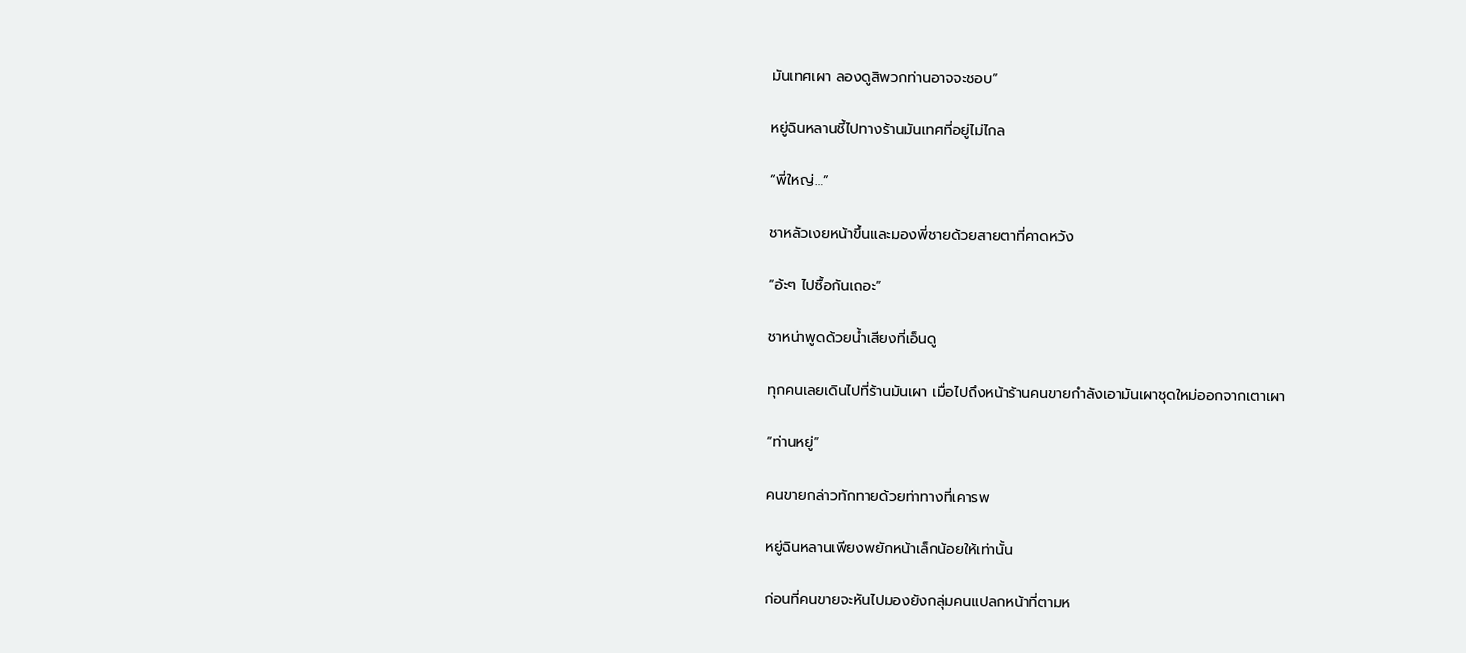มันเทศเผา ลองดูสิพวกท่านอาจจะชอบ”

หยู่ฉินหลานชี้ไปทางร้านมันเทศที่อยู่ไม่ไกล

“พี่ใหญ่…”

ชาหลัวเงยหน้าขึ้นและมองพี่ชายด้วยสายตาที่คาดหวัง

“อ้ะๆ ไปซื้อกันเถอะ”

ชาหน่าพูดด้วยน้ำเสียงที่เอ็นดู

ทุกคนเลยเดินไปที่ร้านมันเผา เมื่อไปถึงหน้าร้านคนขายกำลังเอามันเผาชุดใหม่ออกจากเตาเผา

“ท่านหยู่”

คนขายกล่าวทักทายด้วยท่าทางที่เคารพ

หยู่ฉินหลานเพียงพยักหน้าเล็กน้อยให้เท่านั้น

ก่อนที่คนขายจะหันไปมองยังกลุ่มคนแปลกหน้าที่ตามห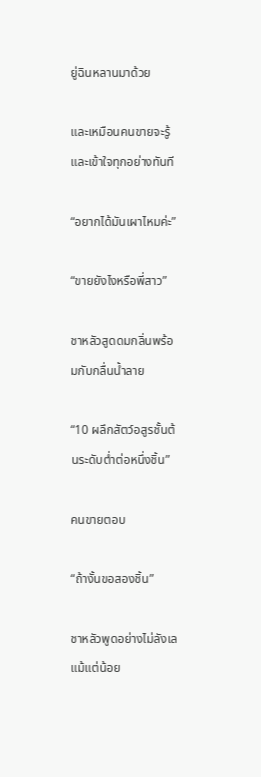ยู่ฉินหลานมาด้วย

และเหมือนคนขายจะรู้และเข้าใจทุกอย่างทันที

“อยากได้มันเผาไหมค่ะ”

“ขายยังไงหรือพี่สาว”

ชาหลัวสูดดมกลิ่นพร้อมกับกลื่นน้ำลาย

“10 ผลึกสัตว์อสูรชั้นต้นระดับต่ำต่อหนึ่งชิ้น”

คนขายตอบ

“ถ้างั้นขอสองชิ้น”

ชาหลัวพูดอย่างไม่ลังเลแม้แต่น้อย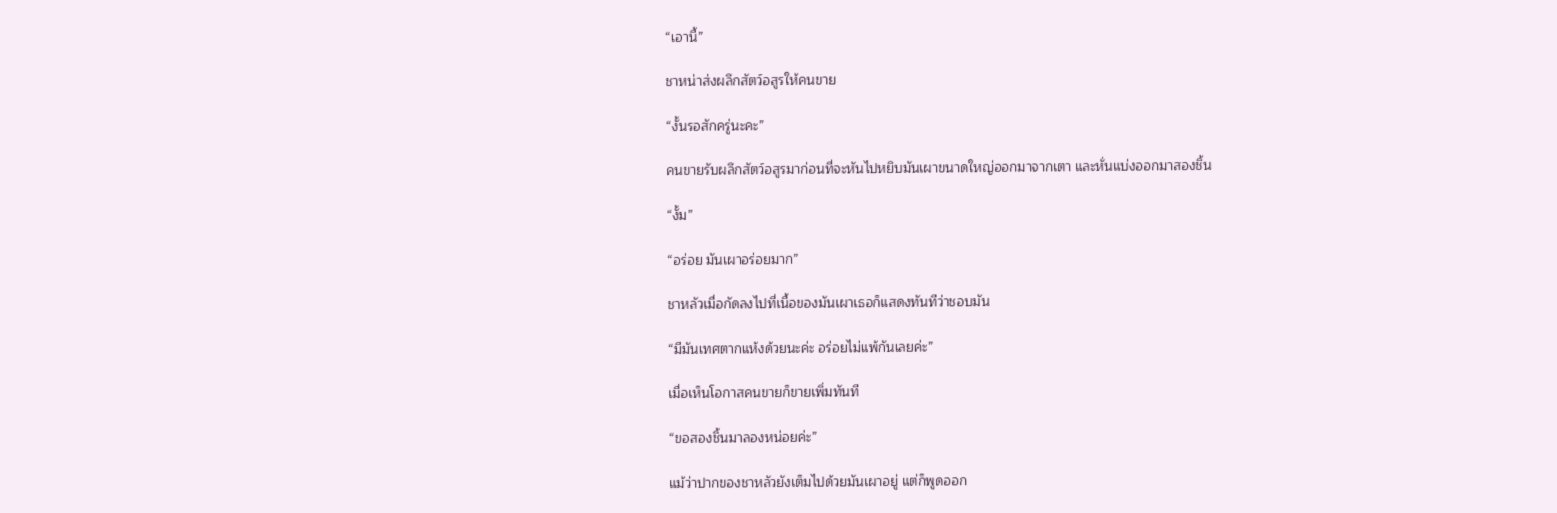“เอานี้”

ชาหน่าส่งผลึกสัตว์อสูรให้คนขาย

“งั้นรอสักครู่นะคะ”

คนขายรับผลึกสัตว์อสูรมาก่อนที่จะหันไปหยิบมันเผาขนาดใหญ่ออกมาจากเตา และหั่นแบ่งออกมาสองชิ้น

“งั้ม”

“อร่อย มันเผาอร่อยมาก”

ชาหลัวเมื่อกัดลงไปที่เนื้อของมันเผาเธอก็แสดงทันทีว่าชอบมัน

“มีมันเทศตากแห้งด้วยนะค่ะ อร่อยไม่แพ้กันเลยค่ะ”

เมื่อเห็นโอกาสคนขายก็ขายเพิ่มทันที

“ขอสองชิ้นมาลองหน่อยค่ะ”

แม้ว่าปากของชาหลัวยังเต็มไปด้วยมันเผาอยู่ แต่ก็พูดออก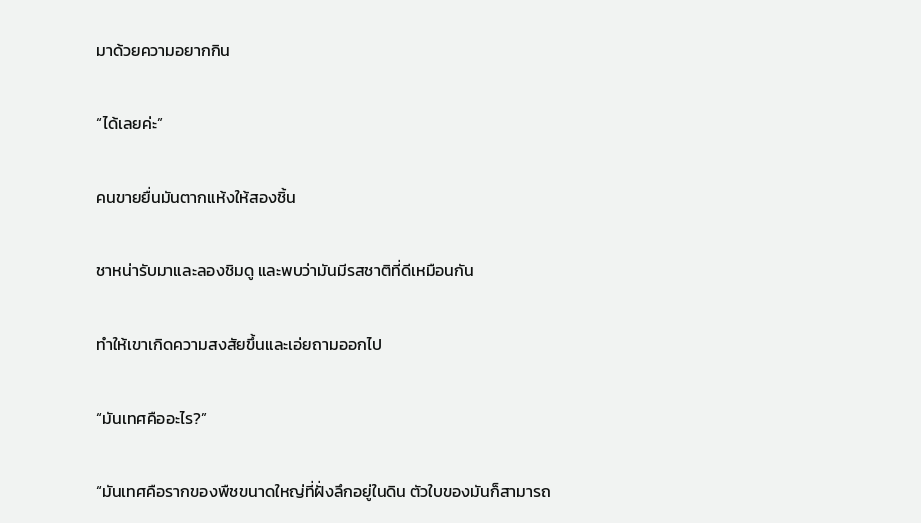มาด้วยความอยากกิน

“ได้เลยค่ะ”

คนขายยื่นมันตากแห้งให้สองชิ้น

ชาหน่ารับมาและลองชิมดู และพบว่ามันมีรสชาติที่ดีเหมือนกัน

ทำให้เขาเกิดความสงสัยขึ้นและเอ่ยถามออกไป

“มันเทศคืออะไร?”

“มันเทศคือรากของพืชขนาดใหญ่ที่ฝั่งลึกอยู่ในดิน ตัวใบของมันก็สามารถ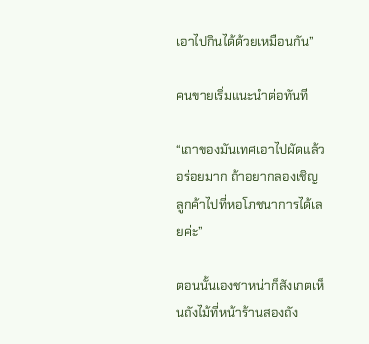เอาไปกินได้ด้วยเหมือนกัน”

คนขายเริ่มแนะนำต่อทันที

“เถาของมันเทศเอาไปผัดแล้วอร่อยมาก ถ้าอยากลองเชิญลูกค้าไปที่หอโภชนาการได้เลยค่ะ”

ตอนนั้นเองชาหน่าก็สังเกตเห็นถังไม้ที่หน้าร้านสองถัง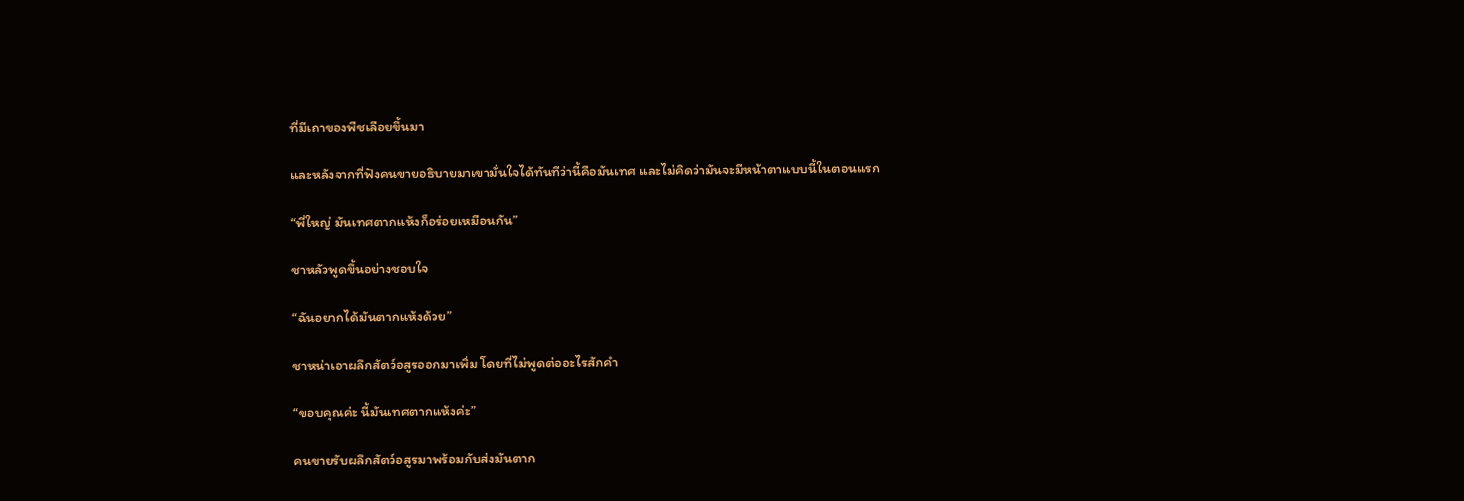ที่มีเถาของพืชเลือยขึ้นมา

และหลังจากที่ฟังคนขายอธิบายมาเขามั่นใจได้ทันทีว่านี้คือมันเทศ และไม่คิดว่ามันจะมีหน้าตาแบบนี้ในตอนแรก

“พี่ใหญ่ มันเทศตากแห้งก็อร่อยเหมือนกัน”

ชาหลัวพูดขึ้นอย่างชอบใจ

“ฉันอยากได้มันตากแห้งด้วย”

ชาหน่าเอาผลึกสัตว์อสูรออกมาเพิ่ม โดยที่ไม่พูดต่ออะไรสักคำ

“ขอบคุณค่ะ นี้มันเทศตากแห้งค่ะ”

คนขายรับผลึกสัตว์อสูรมาพร้อมกับส่งมันตาก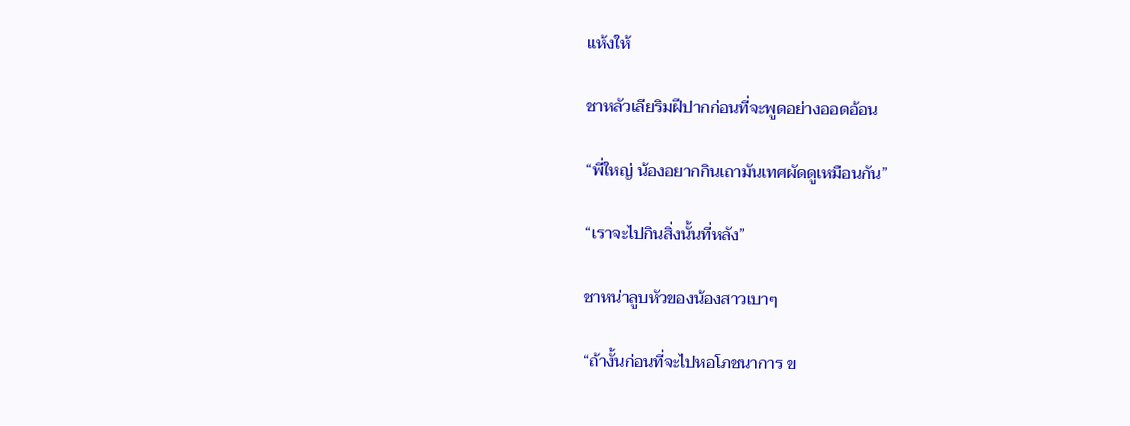แห้งให้

ชาหลัวเลียริมฝีปากก่อนที่จะพูดอย่างออดอ้อน

“พี่ใหญ่ น้องอยากกินเถามันเทศผัดดูเหมือนกัน”

“เราจะไปกินสิ่งนั้นที่หลัง”

ชาหน่าลูบหัวของน้องสาวเบาๆ

“ถ้างั้นก่อนที่จะไปหอโภชนาการ ข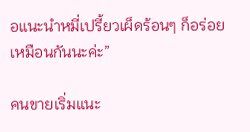อแนะนำหมี่เปรี้ยวเผ็ดร้อนๆ ก็อร่อยเหมือนกันนะค่ะ”

คนขายเริ่มแนะ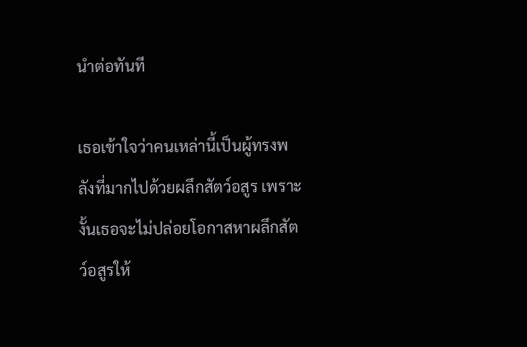นำต่อทันที

เธอเข้าใจว่าคนเหล่านี้เป็นผู้ทรงพลังที่มากไปด้วยผลึกสัตว์อสูร เพราะงั้นเธอจะไม่ปล่อยโอกาสหาผลึกสัตว์อสูรให้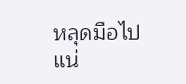หลุดมือไปแน่